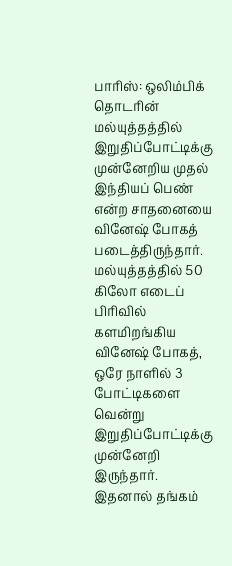பாரிஸ்: ஒலிம்பிக் தொடரின் மல்யுத்தத்தில் இறுதிப்போட்டிக்கு முன்னேறிய முதல் இந்தியப் பெண் என்ற சாதனையை வினேஷ் போகத் படைத்திருந்தார். மல்யுத்தத்தில் 50 கிலோ எடைப் பிரிவில் களமிறங்கிய வினேஷ் போகத், ஒரே நாளில் 3 போட்டிகளை வென்று இறுதிப்போட்டிக்கு முன்னேறி இருந்தார். இதனால் தங்கம்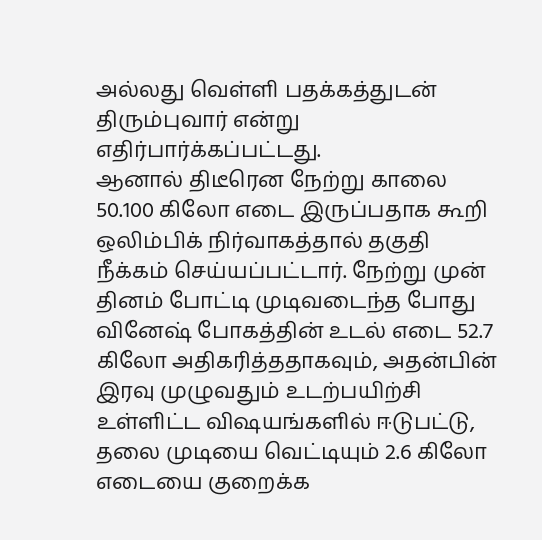அல்லது வெள்ளி பதக்கத்துடன் திரும்புவார் என்று எதிர்பார்க்கப்பட்டது.
ஆனால் திடீரென நேற்று காலை 50.100 கிலோ எடை இருப்பதாக கூறி ஒலிம்பிக் நிர்வாகத்தால் தகுதி நீக்கம் செய்யப்பட்டார். நேற்று முன் தினம் போட்டி முடிவடைந்த போது வினேஷ் போகத்தின் உடல் எடை 52.7 கிலோ அதிகரித்ததாகவும், அதன்பின் இரவு முழுவதும் உடற்பயிற்சி உள்ளிட்ட விஷயங்களில் ஈடுபட்டு, தலை முடியை வெட்டியும் 2.6 கிலோ எடையை குறைக்க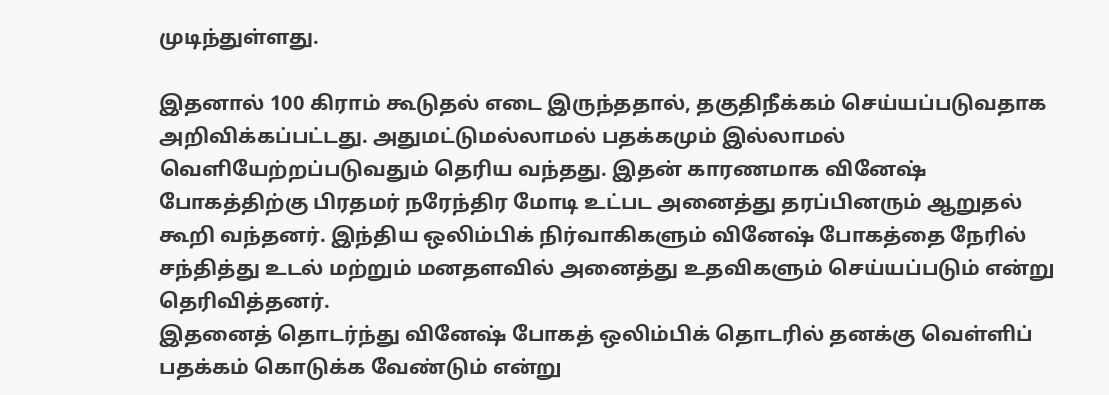முடிந்துள்ளது.

இதனால் 100 கிராம் கூடுதல் எடை இருந்ததால், தகுதிநீக்கம் செய்யப்படுவதாக அறிவிக்கப்பட்டது. அதுமட்டுமல்லாமல் பதக்கமும் இல்லாமல் வெளியேற்றப்படுவதும் தெரிய வந்தது. இதன் காரணமாக வினேஷ் போகத்திற்கு பிரதமர் நரேந்திர மோடி உட்பட அனைத்து தரப்பினரும் ஆறுதல் கூறி வந்தனர். இந்திய ஒலிம்பிக் நிர்வாகிகளும் வினேஷ் போகத்தை நேரில் சந்தித்து உடல் மற்றும் மனதளவில் அனைத்து உதவிகளும் செய்யப்படும் என்று தெரிவித்தனர்.
இதனைத் தொடர்ந்து வினேஷ் போகத் ஒலிம்பிக் தொடரில் தனக்கு வெள்ளிப் பதக்கம் கொடுக்க வேண்டும் என்று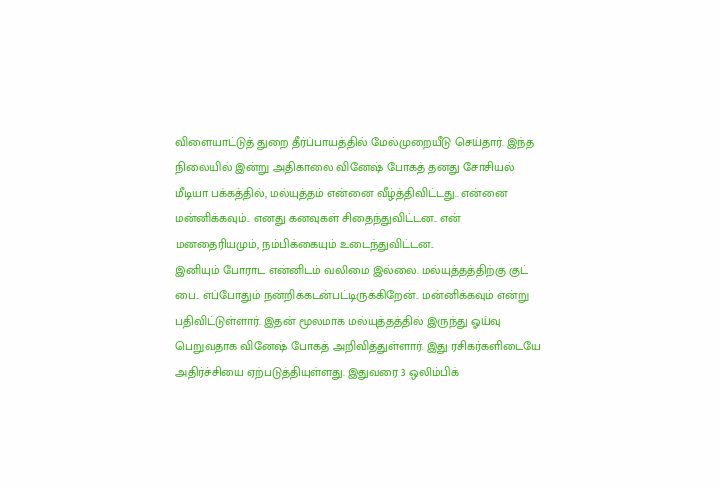விளையாட்டுத் துறை தீர்ப்பாயத்தில் மேல்முறையீடு செய்தார். இந்த நிலையில் இன்று அதிகாலை வினேஷ் போகத் தனது சோசியல் மீடியா பக்கத்தில், மல்யுத்தம் என்னை வீழ்த்திவிட்டது.. என்னை மன்னிக்கவும்.. எனது கனவுகள் சிதைந்துவிட்டன.. என் மனதைரியமும், நம்பிக்கையும் உடைந்துவிட்டன..
இனியும் போராட என்னிடம் வலிமை இல்லை. மல்யுத்தத்திற்கு குட் பை.. எப்போதும் நன்றிக்கடன்பட்டிருக்கிறேன்.. மன்னிக்கவும் என்று பதிவிட்டுள்ளார். இதன் மூலமாக மல்யுத்தத்தில் இருந்து ஓய்வு பெறுவதாக வினேஷ் போகத் அறிவித்துள்ளார். இது ரசிகர்களிடையே அதிர்ச்சியை ஏற்படுத்தியுள்ளது. இதுவரை 3 ஒலிம்பிக்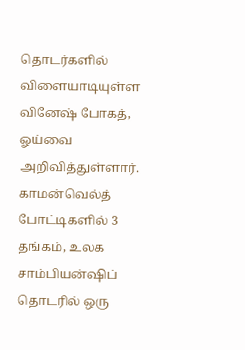தொடர்களில் விளையாடியுள்ள வினேஷ் போகத், ஓய்வை அறிவித்துள்ளார்.
காமன்வெல்த் போட்டிகளில் 3 தங்கம், உலக சாம்பியன்ஷிப் தொடரில் ஒரு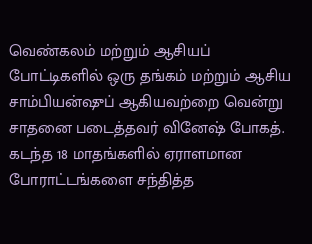வெண்கலம் மற்றும் ஆசியப் போட்டிகளில் ஒரு தங்கம் மற்றும் ஆசிய சாம்பியன்ஷுப் ஆகியவற்றை வென்று சாதனை படைத்தவர் வினேஷ் போகத். கடந்த 18 மாதங்களில் ஏராளமான போராட்டங்களை சந்தித்த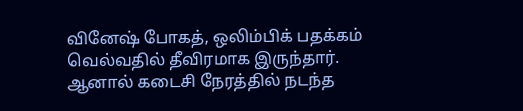வினேஷ் போகத், ஒலிம்பிக் பதக்கம் வெல்வதில் தீவிரமாக இருந்தார். ஆனால் கடைசி நேரத்தில் நடந்த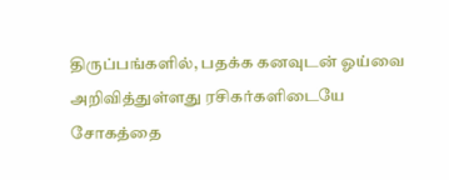திருப்பங்களில், பதக்க கனவுடன் ஓய்வை அறிவித்துள்ளது ரசிகர்களிடையே சோகத்தை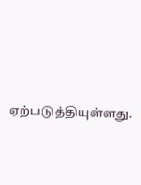ஏற்படுத்தியுள்ளது.